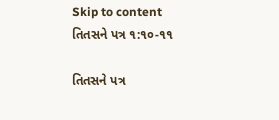Skip to content
તિતસને પત્ર ૧:૧૦-૧૧

તિતસને પત્ર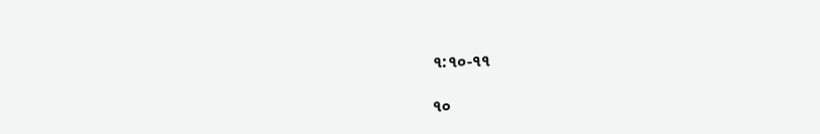૧:૧૦-૧૧

૧૦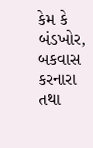કેમ કે બંડખોર, બકવાસ કરનારા તથા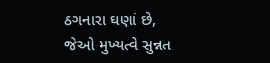ઠગનારા ઘણાં છે, જેઓ મુખ્યત્વે સુન્નત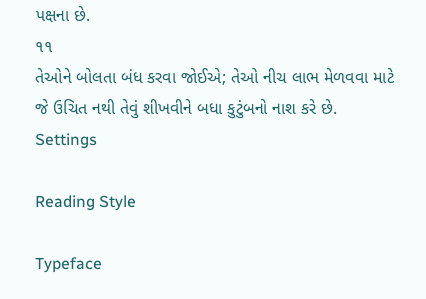પક્ષના છે.
૧૧
તેઓને બોલતા બંધ કરવા જોઈએ; તેઓ નીચ લાભ મેળવવા માટે જે ઉચિત નથી તેવું શીખવીને બધા કુટુંબનો નાશ કરે છે.
Settings

Reading Style

Typeface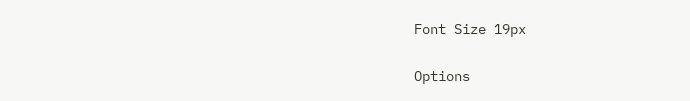Font Size 19px

Options